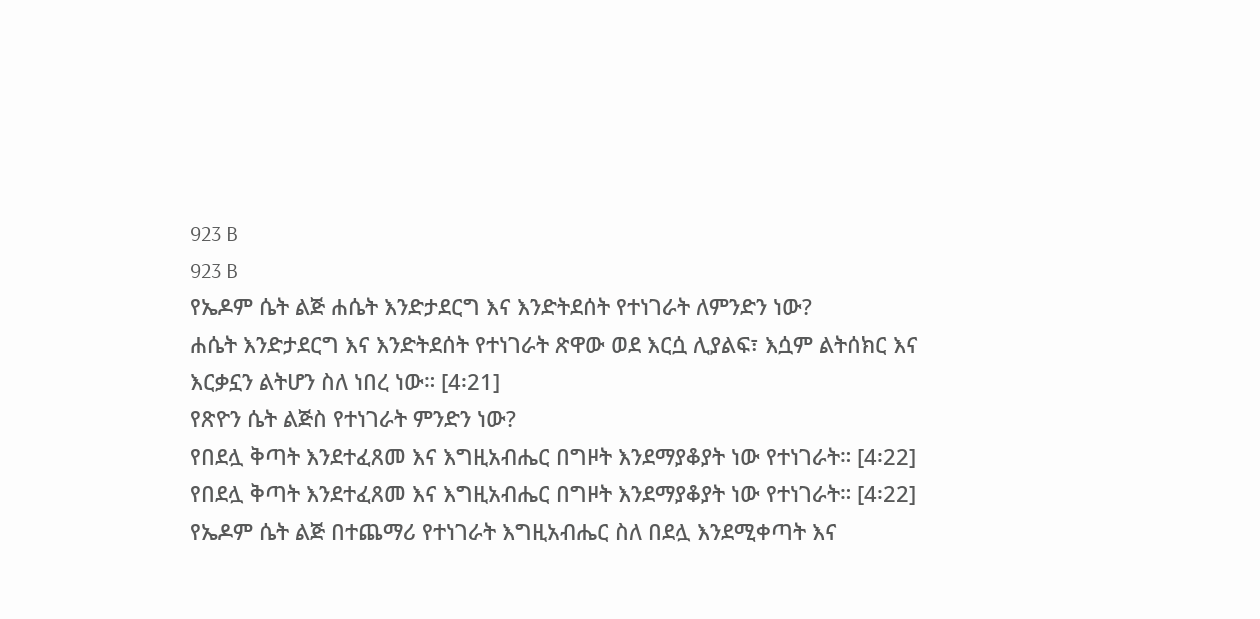923 B
923 B
የኤዶም ሴት ልጅ ሐሴት እንድታደርግ እና እንድትደሰት የተነገራት ለምንድን ነው?
ሐሴት እንድታደርግ እና እንድትደሰት የተነገራት ጽዋው ወደ እርሷ ሊያልፍ፣ እሷም ልትሰክር እና እርቃኗን ልትሆን ስለ ነበረ ነው። [4፡21]
የጽዮን ሴት ልጅስ የተነገራት ምንድን ነው?
የበደሏ ቅጣት እንደተፈጸመ እና እግዚአብሔር በግዞት እንደማያቆያት ነው የተነገራት። [4፡22]
የበደሏ ቅጣት እንደተፈጸመ እና እግዚአብሔር በግዞት እንደማያቆያት ነው የተነገራት። [4፡22]
የኤዶም ሴት ልጅ በተጨማሪ የተነገራት እግዚአብሔር ስለ በደሏ እንደሚቀጣት እና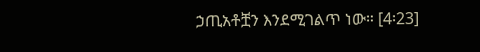ኃጢአቶቿን እንደሚገልጥ ነው። [4፡23]